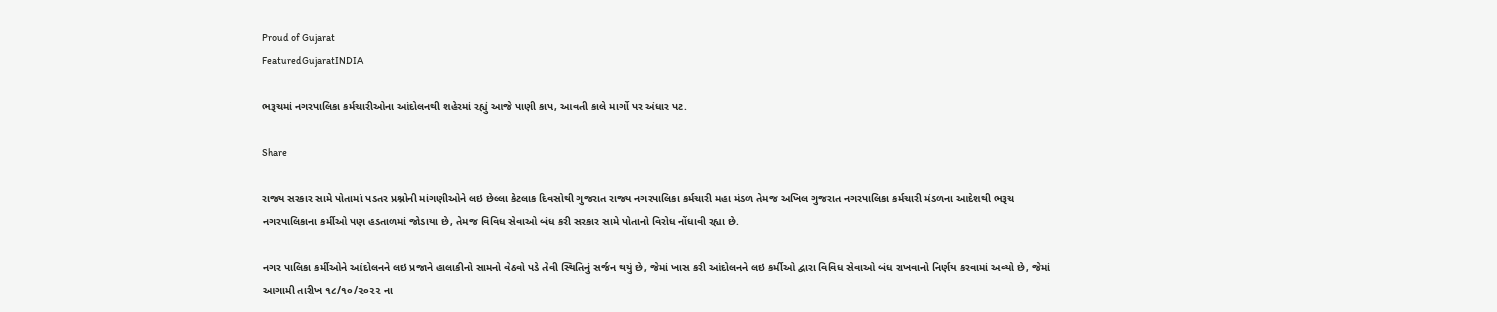Proud of Gujarat
FeaturedGujaratINDIA

ભરૂચમાં નગરપાલિકા કર્મચારીઓના આંદોલનથી શહેરમાં રહ્યું આજે પાણી કાપ, આવતી કાલે માર્ગો પર અંધાર પટ.

Share

રાજ્ય સરકાર સામે પોતામાં પડતર પ્રશ્નોની માંગણીઓને લઇ છેલ્લા કેટલાક દિવસોથી ગુજરાત રાજ્ય નગરપાલિકા કર્મચારી મહા મંડળ તેમજ અખિલ ગુજરાત નગરપાલિકા કર્મચારી મંડળના આદેશથી ભરૂચ નગરપાલિકાના કર્મીઓ પણ હડતાળમાં જોડાયા છે, તેમજ વિવિધ સેવાઓ બંધ કરી સરકાર સામે પોતાનો વિરોધ નોંધાવી રહ્યા છે.

નગર પાલિકા કર્મીઓને આંદોલનને લઇ પ્રજાને હાલાકીનો સામનો વેઠવો પડે તેવી સ્થિતિનું સર્જન થયું છે, જેમાં ખાસ કરી આંદોલનને લઇ કર્મીઓ દ્વારા વિવિધ સેવાઓ બંધ રાખવાનો નિર્ણય કરવામાં અવ્યો છે, જેમાં આગામી તારીખ ૧૮/૧૦/૨૦૨૨ ના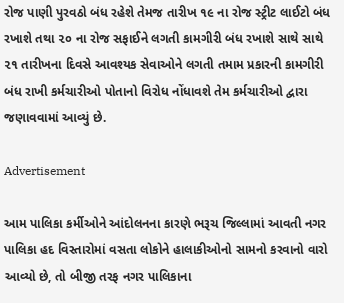રોજ પાણી પુરવઠો બંધ રહેશે તેમજ તારીખ ૧૯ ના રોજ સ્ટ્રીટ લાઈટો બંધ રખાશે તથા ૨૦ ના રોજ સફાઈને લગતી કામગીરી બંધ રખાશે સાથે સાથે ૨૧ તારીખના દિવસે આવશ્યક સેવાઓને લગતી તમામ પ્રકારની કામગીરી બંધ રાખી કર્મચારીઓ પોતાનો વિરોધ નોંધાવશે તેમ કર્મચારીઓ દ્વારા જણાવવામાં આવ્યું છે.

Advertisement

આમ પાલિકા કર્મીઓને આંદોલનના કારણે ભરૂચ જિલ્લામાં આવતી નગર પાલિકા હદ વિસ્તારોમાં વસતા લોકોને હાલાકીઓનો સામનો કરવાનો વારો આવ્યો છે, તો બીજી તરફ નગર પાલિકાના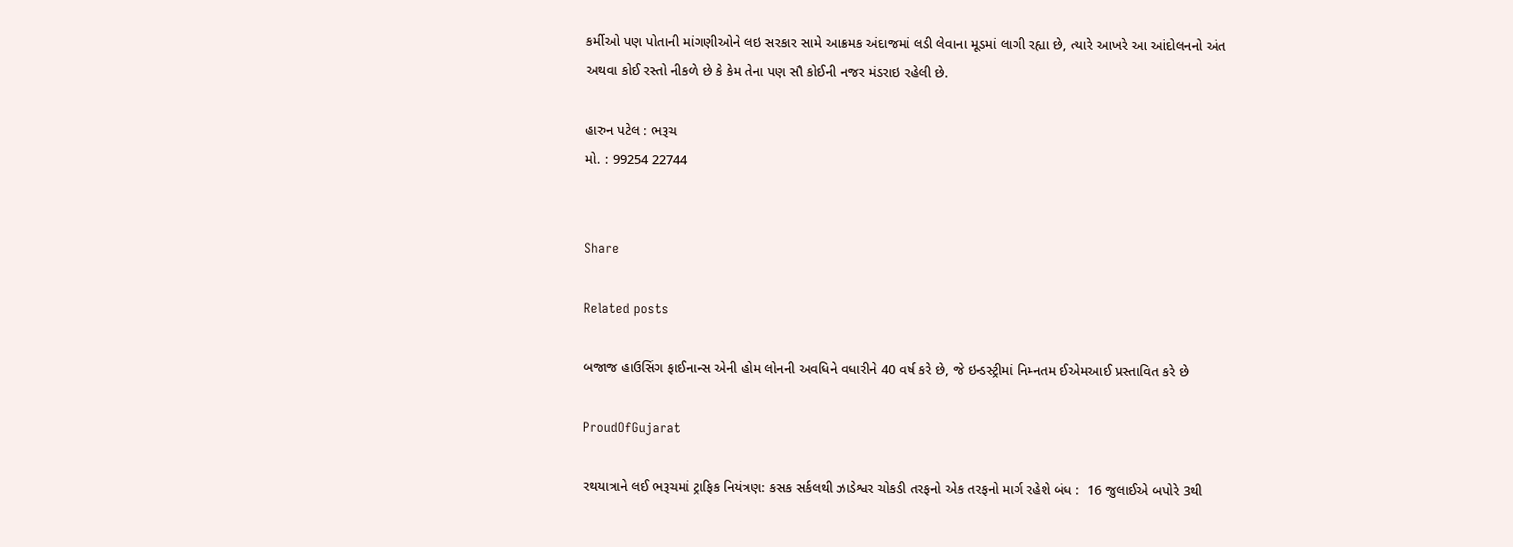કર્મીઓ પણ પોતાની માંગણીઓને લઇ સરકાર સામે આક્રમક અંદાજમાં લડી લેવાના મૂડમાં લાગી રહ્યા છે, ત્યારે આખરે આ આંદોલનનો અંત અથવા કોઈ રસ્તો નીકળે છે કે કેમ તેના પણ સૌ કોઈની નજર મંડરાઇ રહેલી છે.

હારુન પટેલ : ભરૂચ
મો. : 99254 22744


Share

Related posts

બજાજ હાઉસિંગ ફાઈનાન્સ એની હોમ લોનની અવધિને વધારીને 40 વર્ષ કરે છે, જે ઇન્ડસ્ટ્રીમાં નિમ્નતમ ઈએમઆઈ પ્રસ્તાવિત કરે છે

ProudOfGujarat

રથયાત્રાને લઈ ભરૂચમાં ટ્રાફિક નિયંત્રણ: કસક સર્કલથી ઝાડેશ્વર ચોકડી તરફનો એક તરફનો માર્ગ રહેશે બંધ :  16 જુલાઈએ બપોરે 3થી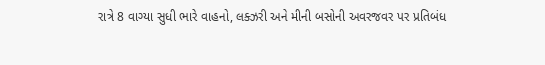રાત્રે 8 વાગ્યા સુધી ભારે વાહનો, લક્ઝરી અને મીની બસોની અવરજવર પર પ્રતિબંધ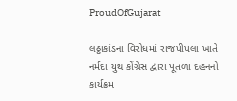ProudOfGujarat

લઠ્ઠાકાંડના વિરોધમાં રાજપીપલા ખાતે નર્મદા યુથ કોંગ્રેસ દ્વારા પૂતળા દહનનો કાર્યક્રમ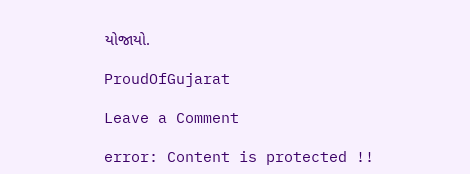યોજાયો.

ProudOfGujarat

Leave a Comment

error: Content is protected !!